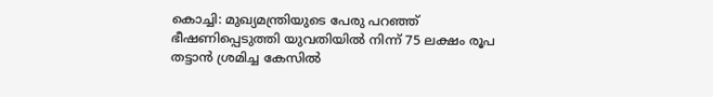കൊച്ചി: മുഖ്യമന്ത്രിയുടെ പേരു പറഞ്ഞ് ഭീഷണിപ്പെടുത്തി യുവതിയില്‍ നിന്ന് 75 ലക്ഷം രൂപ തട്ടാൻ ശ്രമിച്ച കേസില്‍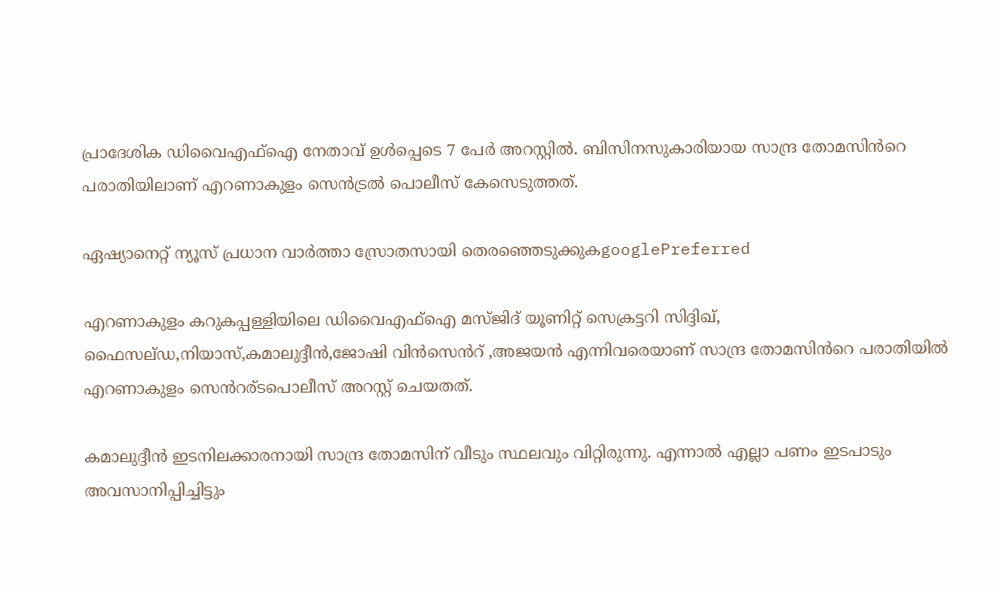പ്രാദേശിക ഡിവൈഎഫ്ഐ നേതാവ് ഉള്‍പ്പെടെ 7 പേര്‍ അറസ്റ്റില്‍. ബിസിനസുകാരിയായ സാന്ദ്ര തോമസിൻറെ പരാതിയിലാണ് എറണാകുളം സെൻട്രല്‍ പൊലീസ് കേസെടുത്തത്.

ഏഷ്യാനെറ്റ് ന്യൂസ് പ്രധാന വാർത്താ സ്രോതസായി തെരഞ്ഞെടുക്കുകgooglePreferred

എറണാകുളം കറുകപ്പള്ളിയിലെ ഡിവൈഎഫ്ഐ മസ്ജിദ് യൂണിറ്റ് സെക്രട്ടറി സിദ്ദിഖ്, ഫൈസല്ഡ,നിയാസ്,കമാലുദ്ദീൻ,ജോഷി വിൻസെൻറ് ,അജയൻ എന്നിവരെയാണ് സാന്ദ്ര തോമസിൻറെ പരാതിയില്‍ എറണാകുളം സെൻറര്ടപൊലീസ് അറസ്റ്റ് ചെയതത്.

കമാലുദ്ദീൻ ഇടനിലക്കാരനായി സാന്ദ്ര തോമസിന് വീടും സ്ഥലവും വിറ്റിരുന്നു. എന്നാല്‍ എല്ലാ പണം ഇടപാടും അവസാനിപ്പിച്ചിട്ടും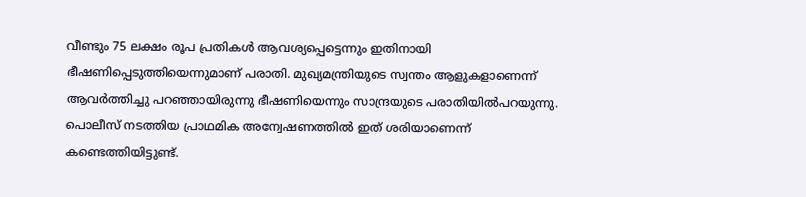വീണ്ടും 75 ലക്ഷം രൂപ പ്രതികള്‍ ആവശ്യപ്പെട്ടെന്നും ഇതിനായി ഭീഷണിപ്പെടുത്തിയെന്നുമാണ് പരാതി. മുഖ്യമന്ത്രിയുടെ സ്വന്തം ആളുകളാണെന്ന് ആവര്‍ത്തിച്ചു പറഞ്ഞായിരുന്നു ഭീഷണിയെന്നും സാന്ദ്രയുടെ പരാതിയില്‍പറയുന്നു. പൊലീസ് നടത്തിയ പ്രാഥമിക അന്വേഷണത്തില്‍ ഇത് ശരിയാണെന്ന് കണ്ടെത്തിയിട്ടുണ്ട്.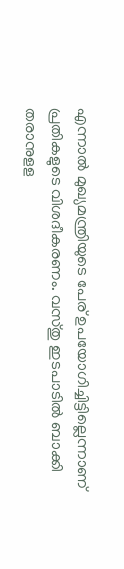എന്നാല്‍ മുഖ്യമന്ത്രിയുടെ പേര് ഉപയോഗിച്ചിട്ടില്ലെന്നാണ് പ്രതികളുടെ വിശദീകരണം. വസ്തു ഇടപാടില്‍ ബാക്കി തരാനുളള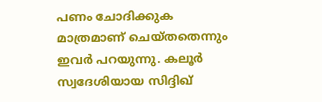പണം ചോദിക്കുക മാത്രമാണ് ചെയ്തതെന്നും ഇവര്‍ പറയുന്നു. കലൂര്‍ സ്വദേശിയായ സിദ്ദിഖ്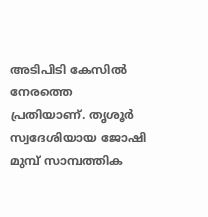അടിപിടി കേസില്‍ നേരത്തെ പ്രതിയാണ്. തൃശൂര്‍ സ്വദേശിയായ ജോഷി മുമ്പ് സാമ്പത്തിക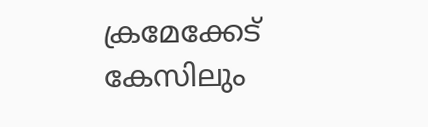ക്രമേക്കേട് കേസിലും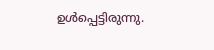ഉള്‍പ്പെട്ടിരുന്നു.